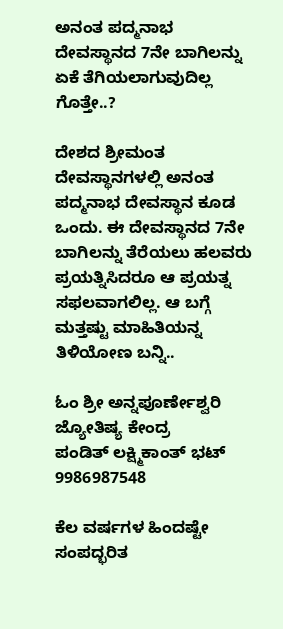ಅನಂತ ಪದ್ಮನಾಭ ದೇವಸ್ಥಾನದ 7ನೇ ಬಾಗಿಲನ್ನು ಏಕೆ ತೆಗಿಯಲಾಗುವುದಿಲ್ಲ ಗೊತ್ತೇ..?

ದೇಶದ ಶ್ರೀಮಂತ ದೇವಸ್ಥಾನಗಳಲ್ಲಿ ಅನಂತ ಪದ್ಮನಾಭ ದೇವಸ್ಥಾನ ಕೂಡ ಒಂದು. ಈ ದೇವಸ್ಥಾನದ 7ನೇ ಬಾಗಿಲನ್ನು ತೆರೆಯಲು ಹಲವರು ಪ್ರಯತ್ನಿಸಿದರೂ ಆ ಪ್ರಯತ್ನ ಸಫಲವಾಗಲಿಲ್ಲ. ಆ ಬಗ್ಗೆ ಮತ್ತಷ್ಟು ಮಾಹಿತಿಯನ್ನ ತಿಳಿಯೋಣ ಬನ್ನಿ..

ಓಂ ಶ್ರೀ ಅನ್ನಪೂರ್ಣೇಶ್ವರಿ ಜ್ಯೋತಿಷ್ಯ ಕೇಂದ್ರ
ಪಂಡಿತ್ ಲಕ್ಷ್ಮಿಕಾಂತ್ ಭಟ್
9986987548

ಕೆಲ ವರ್ಷಗಳ ಹಿಂದಷ್ಟೇ ಸಂಪದ್ಭರಿತ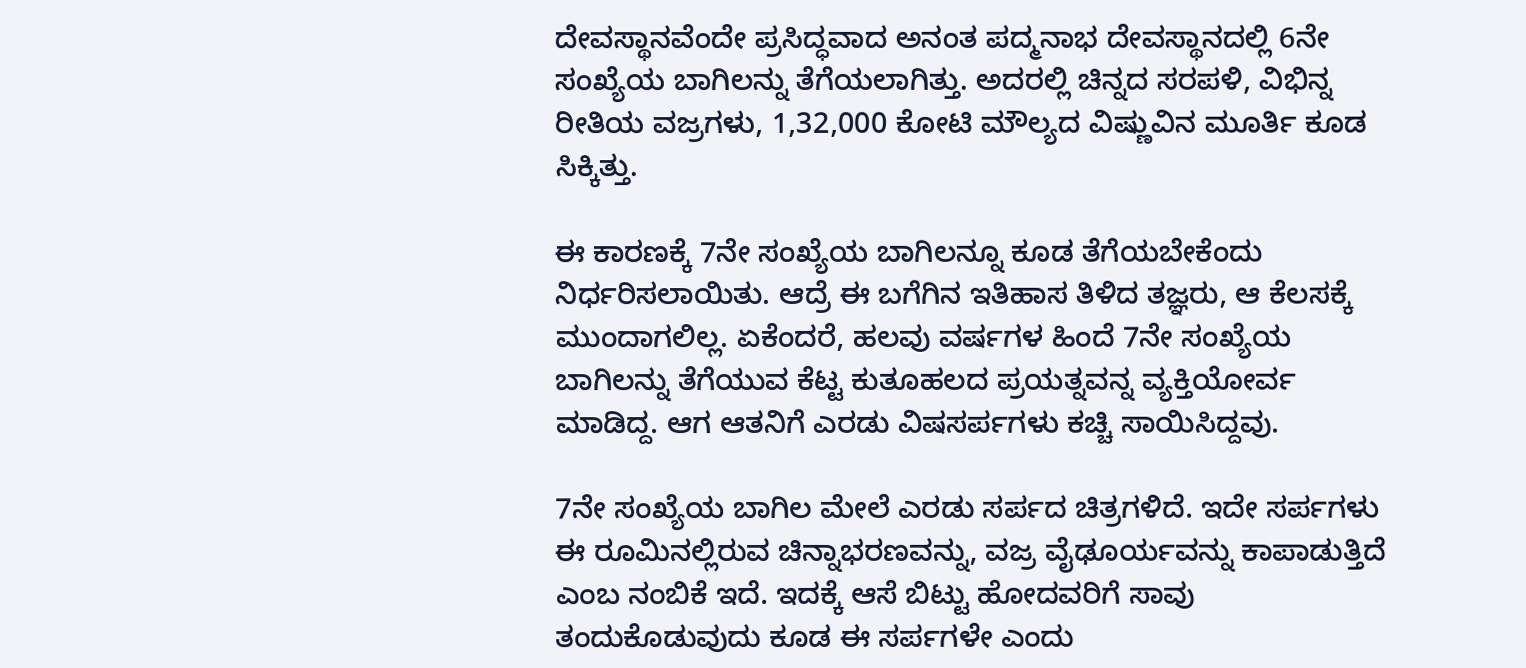ದೇವಸ್ಥಾನವೆಂದೇ ಪ್ರಸಿದ್ಧವಾದ ಅನಂತ ಪದ್ಮನಾಭ ದೇವಸ್ಥಾನದಲ್ಲಿ 6ನೇ ಸಂಖ್ಯೆಯ ಬಾಗಿಲನ್ನು ತೆಗೆಯಲಾಗಿತ್ತು. ಅದರಲ್ಲಿ ಚಿನ್ನದ ಸರಪಳಿ, ವಿಭಿನ್ನ ರೀತಿಯ ವಜ್ರಗಳು, 1,32,000 ಕೋಟಿ ಮೌಲ್ಯದ ವಿಷ್ಣುವಿನ ಮೂರ್ತಿ ಕೂಡ ಸಿಕ್ಕಿತ್ತು.

ಈ ಕಾರಣಕ್ಕೆ 7ನೇ ಸಂಖ್ಯೆಯ ಬಾಗಿಲನ್ನೂ ಕೂಡ ತೆಗೆಯಬೇಕೆಂದು ನಿರ್ಧರಿಸಲಾಯಿತು. ಆದ್ರೆ ಈ ಬಗೆಗಿನ ಇತಿಹಾಸ ತಿಳಿದ ತಜ್ಞರು, ಆ ಕೆಲಸಕ್ಕೆ ಮುಂದಾಗಲಿಲ್ಲ. ಏಕೆಂದರೆ, ಹಲವು ವರ್ಷಗಳ ಹಿಂದೆ 7ನೇ ಸಂಖ್ಯೆಯ ಬಾಗಿಲನ್ನು ತೆಗೆಯುವ ಕೆಟ್ಟ ಕುತೂಹಲದ ಪ್ರಯತ್ನವನ್ನ ವ್ಯಕ್ತಿಯೋರ್ವ ಮಾಡಿದ್ದ. ಆಗ ಆತನಿಗೆ ಎರಡು ವಿಷಸರ್ಪಗಳು ಕಚ್ಚಿ ಸಾಯಿಸಿದ್ದವು.

7ನೇ ಸಂಖ್ಯೆಯ ಬಾಗಿಲ ಮೇಲೆ ಎರಡು ಸರ್ಪದ ಚಿತ್ರಗಳಿದೆ. ಇದೇ ಸರ್ಪಗಳು ಈ ರೂಮಿನಲ್ಲಿರುವ ಚಿನ್ನಾಭರಣವನ್ನು, ವಜ್ರ ವೈಢೂರ್ಯವನ್ನು ಕಾಪಾಡುತ್ತಿದೆ ಎಂಬ ನಂಬಿಕೆ ಇದೆ. ಇದಕ್ಕೆ ಆಸೆ ಬಿಟ್ಟು ಹೋದವರಿಗೆ ಸಾವು ತಂದುಕೊಡುವುದು ಕೂಡ ಈ ಸರ್ಪಗಳೇ ಎಂದು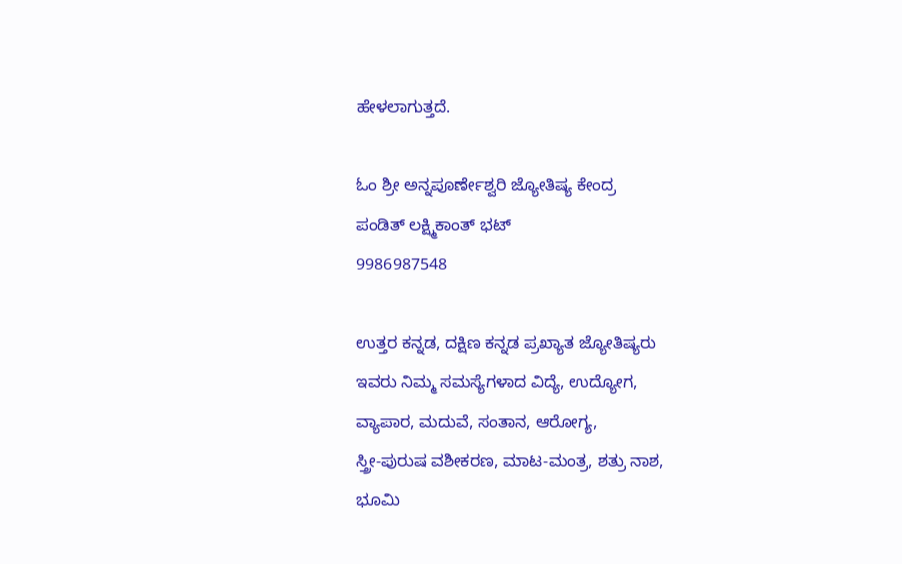ಹೇಳಲಾಗುತ್ತದೆ.

ಓಂ ಶ್ರೀ ಅನ್ನಪೂರ್ಣೇಶ್ವರಿ ಜ್ಯೋತಿಷ್ಯ ಕೇಂದ್ರ
ಪಂಡಿತ್ ಲಕ್ಷ್ಮಿಕಾಂತ್ ಭಟ್
9986987548

ಉತ್ತರ ಕನ್ನಡ, ದಕ್ಷಿಣ ಕನ್ನಡ ಪ್ರಖ್ಯಾತ ಜ್ಯೋತಿಷ್ಯರು
ಇವರು ನಿಮ್ಮ ಸಮಸ್ಯೆಗಳಾದ ವಿದ್ಯೆ, ಉದ್ಯೋಗ,
ವ್ಯಾಪಾರ, ಮದುವೆ, ಸಂತಾನ, ಆರೋಗ್ಯ,
ಸ್ತ್ರೀ-ಪುರುಷ ವಶೀಕರಣ, ಮಾಟ-ಮಂತ್ರ, ಶತ್ರು ನಾಶ,
ಭೂಮಿ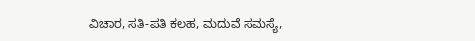ವಿಚಾರ, ಸತಿ-ಪತಿ ಕಲಹ, ಮದುವೆ ಸಮಸ್ಯೆ,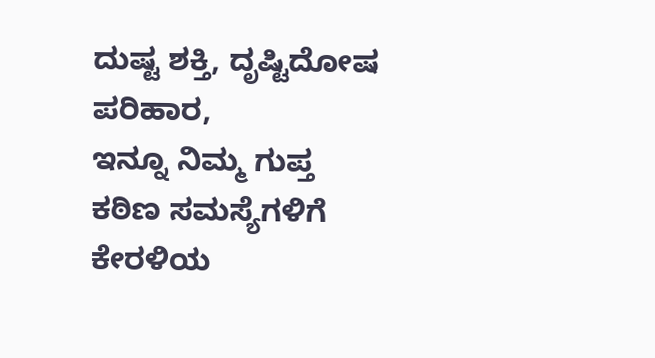ದುಷ್ಟ ಶಕ್ತಿ, ದೃಷ್ಟಿದೋಷ ಪರಿಹಾರ,
ಇನ್ನೂ ನಿಮ್ಮ ಗುಪ್ತ ಕಠಿಣ ಸಮಸ್ಯೆಗಳಿಗೆ ಕೇರಳಿಯ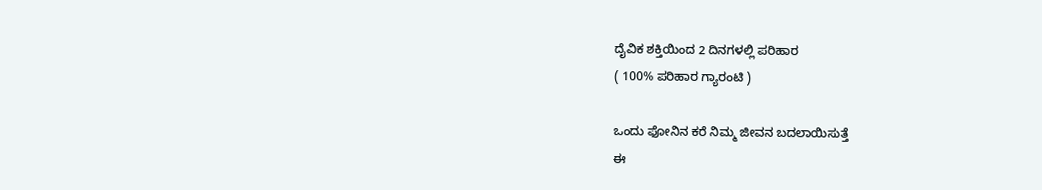ದೈವಿಕ ಶಕ್ತಿಯಿಂದ 2 ದಿನಗಳಲ್ಲಿ ಪರಿಹಾರ
( 100% ಪರಿಹಾರ ಗ್ಯಾರಂಟಿ )

ಒಂದು ಫೋನಿನ ಕರೆ ನಿಮ್ಮ ಜೀವನ ಬದಲಾಯಿಸುತ್ತೆ
ಈ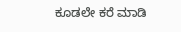ಕೂಡಲೇ ಕರೆ ಮಾಡಿ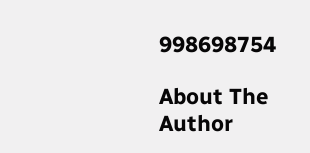998698754

About The Author